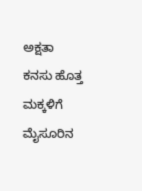ಅಕ್ಷತಾ
ಕನಸು ಹೊತ್ತ ಮಕ್ಕಳಿಗೆ ಮೈಸೂರಿನ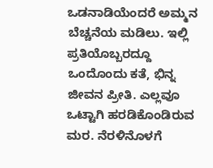ಒಡನಾಡಿಯೆಂದರೆ ಅಮ್ಮನ ಬೆಚ್ಚನೆಯ ಮಡಿಲು. ಇಲ್ಲಿ ಪ್ರತಿಯೊಬ್ಬರದ್ದೂ ಒಂದೊಂದು ಕತೆ, ಭಿನ್ನ ಜೀವನ ಪ್ರೀತಿ. ಎಲ್ಲವೂ ಒಟ್ಟಾಗಿ ಹರಡಿಕೊಂಡಿರುವ ಮರ. ನೆರಳಿನೊಳಗೆ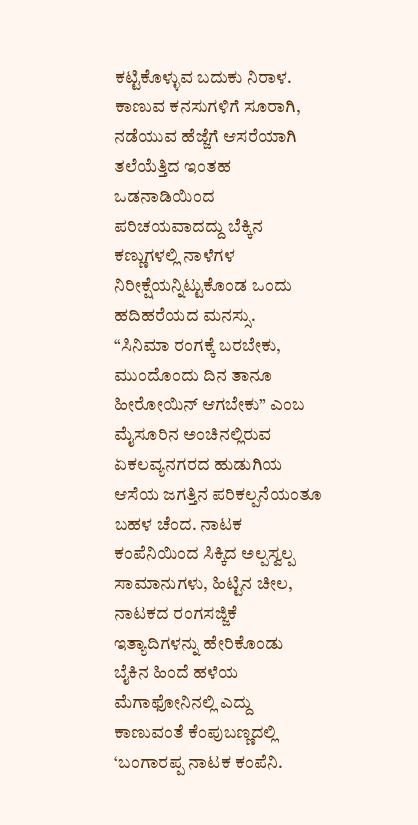ಕಟ್ಟಿಕೊಳ್ಳುವ ಬದುಕು ನಿರಾಳ. ಕಾಣುವ ಕನಸುಗಳಿಗೆ ಸೂರಾಗಿ, ನಡೆಯುವ ಹೆಜ್ಜೆಗೆ ಆಸರೆಯಾಗಿ ತಲೆಯೆತ್ತಿದ ಇಂತಹ ಒಡನಾಡಿಯಿಂದ ಪರಿಚಯವಾದದ್ದು ಬೆಕ್ಕಿನ ಕಣ್ಣುಗಳಲ್ಲಿ ನಾಳೆಗಳ ನಿರೀಕ್ಷೆಯನ್ನಿಟ್ಟುಕೊಂಡ ಒಂದು ಹದಿಹರೆಯದ ಮನಸ್ಸು.
“ಸಿನಿಮಾ ರಂಗಕ್ಕೆ ಬರಬೇಕು, ಮುಂದೊಂದು ದಿನ ತಾನೂ ಹೀರೋಯಿನ್ ಆಗಬೇಕು” ಎಂಬ ಮೈಸೂರಿನ ಅಂಚಿನಲ್ಲಿರುವ ಏಕಲವ್ಯನಗರದ ಹುಡುಗಿಯ ಆಸೆಯ ಜಗತ್ತಿನ ಪರಿಕಲ್ಪನೆಯಂತೂ ಬಹಳ ಚೆಂದ. ನಾಟಕ ಕಂಪೆನಿಯಿಂದ ಸಿಕ್ಕಿದ ಅಲ್ಪಸ್ವಲ್ಪ ಸಾಮಾನುಗಳು, ಹಿಟ್ಟಿನ ಚೀಲ, ನಾಟಕದ ರಂಗಸಜ್ಜಿಕೆ ಇತ್ಯಾದಿಗಳನ್ನು ಹೇರಿಕೊಂಡು ಬೈಕಿನ ಹಿಂದೆ ಹಳೆಯ ಮೆಗಾಫೋನಿನಲ್ಲಿ ಎದ್ದು ಕಾಣುವಂತೆ ಕೆಂಪುಬಣ್ಣದಲ್ಲಿ ‘ಬಂಗಾರಪ್ಪ ನಾಟಕ ಕಂಪೆನಿ.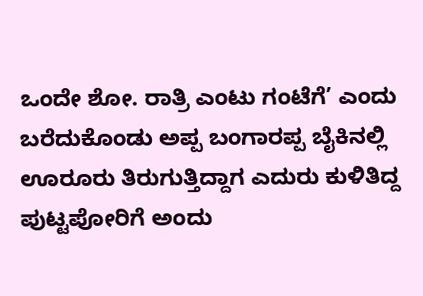ಒಂದೇ ಶೋ. ರಾತ್ರಿ ಎಂಟು ಗಂಟೆಗೆ’ ಎಂದು ಬರೆದುಕೊಂಡು ಅಪ್ಪ ಬಂಗಾರಪ್ಪ ಬೈಕಿನಲ್ಲಿ ಊರೂರು ತಿರುಗುತ್ತಿದ್ದಾಗ ಎದುರು ಕುಳಿತಿದ್ದ ಪುಟ್ಟಪೋರಿಗೆ ಅಂದು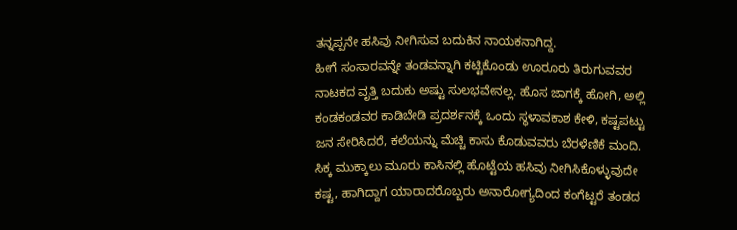ತನ್ನಪ್ಪನೇ ಹಸಿವು ನೀಗಿಸುವ ಬದುಕಿನ ನಾಯಕನಾಗಿದ್ದ.
ಹೀಗೆ ಸಂಸಾರವನ್ನೇ ತಂಡವನ್ನಾಗಿ ಕಟ್ಟಿಕೊಂಡು ಊರೂರು ತಿರುಗುವವರ ನಾಟಕದ ವೃತ್ತಿ ಬದುಕು ಅಷ್ಟು ಸುಲಭವೇನಲ್ಲ. ಹೊಸ ಜಾಗಕ್ಕೆ ಹೋಗಿ, ಅಲ್ಲಿ ಕಂಡಕಂಡವರ ಕಾಡಿಬೇಡಿ ಪ್ರದರ್ಶನಕ್ಕೆ ಒಂದು ಸ್ಥಳಾವಕಾಶ ಕೇಳಿ, ಕಷ್ಟಪಟ್ಟು ಜನ ಸೇರಿಸಿದರೆ, ಕಲೆಯನ್ನು ಮೆಚ್ಚಿ ಕಾಸು ಕೊಡುವವರು ಬೆರಳೆಣಿಕೆ ಮಂದಿ. ಸಿಕ್ಕ ಮುಕ್ಕಾಲು ಮೂರು ಕಾಸಿನಲ್ಲಿ ಹೊಟ್ಟೆಯ ಹಸಿವು ನೀಗಿಸಿಕೊಳ್ಳುವುದೇ ಕಷ್ಟ, ಹಾಗಿದ್ದಾಗ ಯಾರಾದರೊಬ್ಬರು ಅನಾರೋಗ್ಯದಿಂದ ಕಂಗೆಟ್ಟರೆ ತಂಡದ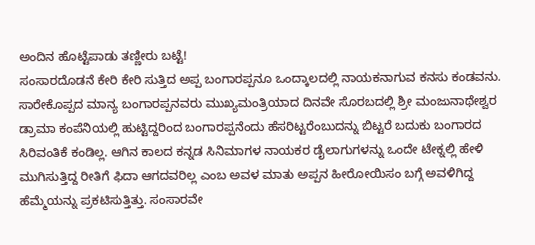ಅಂದಿನ ಹೊಟ್ಟೆಪಾಡು ತಣ್ಣೀರು ಬಟ್ಟೆ!
ಸಂಸಾರದೊಡನೆ ಕೇರಿ ಕೇರಿ ಸುತ್ತಿದ ಅಪ್ಪ ಬಂಗಾರಪ್ಪನೂ ಒಂದ್ಕಾಲದಲ್ಲಿ ನಾಯಕನಾಗುವ ಕನಸು ಕಂಡವನು. ಸಾರೇಕೊಪ್ಪದ ಮಾನ್ಯ ಬಂಗಾರಪ್ಪನವರು ಮುಖ್ಯಮಂತ್ರಿಯಾದ ದಿನವೇ ಸೊರಬದಲ್ಲಿ ಶ್ರೀ ಮಂಜುನಾಥೇಶ್ವರ ಡ್ರಾಮಾ ಕಂಪೆನಿಯಲ್ಲಿ ಹುಟ್ಟಿದ್ದರಿಂದ ಬಂಗಾರಪ್ಪನೆಂದು ಹೆಸರಿಟ್ಟರೆಂಬುದನ್ನು ಬಿಟ್ಟರೆ ಬದುಕು ಬಂಗಾರದ ಸಿರಿವಂತಿಕೆ ಕಂಡಿಲ್ಲ. ಆಗಿನ ಕಾಲದ ಕನ್ನಡ ಸಿನಿಮಾಗಳ ನಾಯಕರ ಡೈಲಾಗುಗಳನ್ನು ಒಂದೇ ಟೇಕ್ನಲ್ಲಿ ಹೇಳಿ ಮುಗಿಸುತ್ತಿದ್ದ ರೀತಿಗೆ ಫಿದಾ ಆಗದವರಿಲ್ಲ ಎಂಬ ಅವಳ ಮಾತು ಅಪ್ಪನ ಹೀರೋಯಿಸಂ ಬಗ್ಗೆ ಅವಳಿಗಿದ್ದ ಹೆಮ್ಮೆಯನ್ನು ಪ್ರಕಟಿಸುತ್ತಿತ್ತು. ಸಂಸಾರವೇ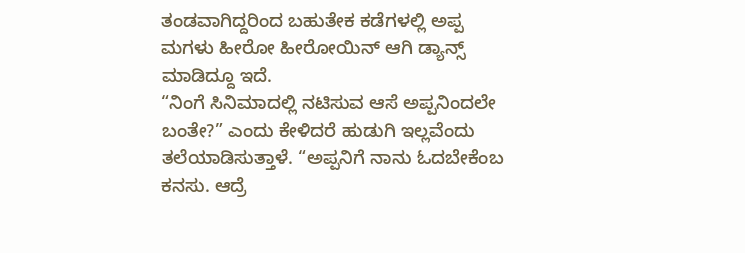ತಂಡವಾಗಿದ್ದರಿಂದ ಬಹುತೇಕ ಕಡೆಗಳಲ್ಲಿ ಅಪ್ಪ ಮಗಳು ಹೀರೋ ಹೀರೋಯಿನ್ ಆಗಿ ಡ್ಯಾನ್ಸ್ ಮಾಡಿದ್ದೂ ಇದೆ.
“ನಿಂಗೆ ಸಿನಿಮಾದಲ್ಲಿ ನಟಿಸುವ ಆಸೆ ಅಪ್ಪನಿಂದಲೇ ಬಂತೇ?” ಎಂದು ಕೇಳಿದರೆ ಹುಡುಗಿ ಇಲ್ಲವೆಂದು ತಲೆಯಾಡಿಸುತ್ತಾಳೆ. “ಅಪ್ಪನಿಗೆ ನಾನು ಓದಬೇಕೆಂಬ ಕನಸು. ಆದ್ರೆ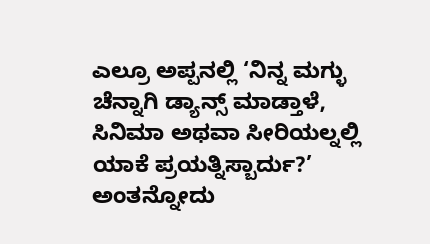ಎಲ್ರೂ ಅಪ್ಪನಲ್ಲಿ ‘ನಿನ್ನ ಮಗ್ಳು ಚೆನ್ನಾಗಿ ಡ್ಯಾನ್ಸ್ ಮಾಡ್ತಾಳೆ, ಸಿನಿಮಾ ಅಥವಾ ಸೀರಿಯಲ್ನಲ್ಲಿ ಯಾಕೆ ಪ್ರಯತ್ನಿಸ್ಬಾರ್ದು?’ ಅಂತನ್ನೋದು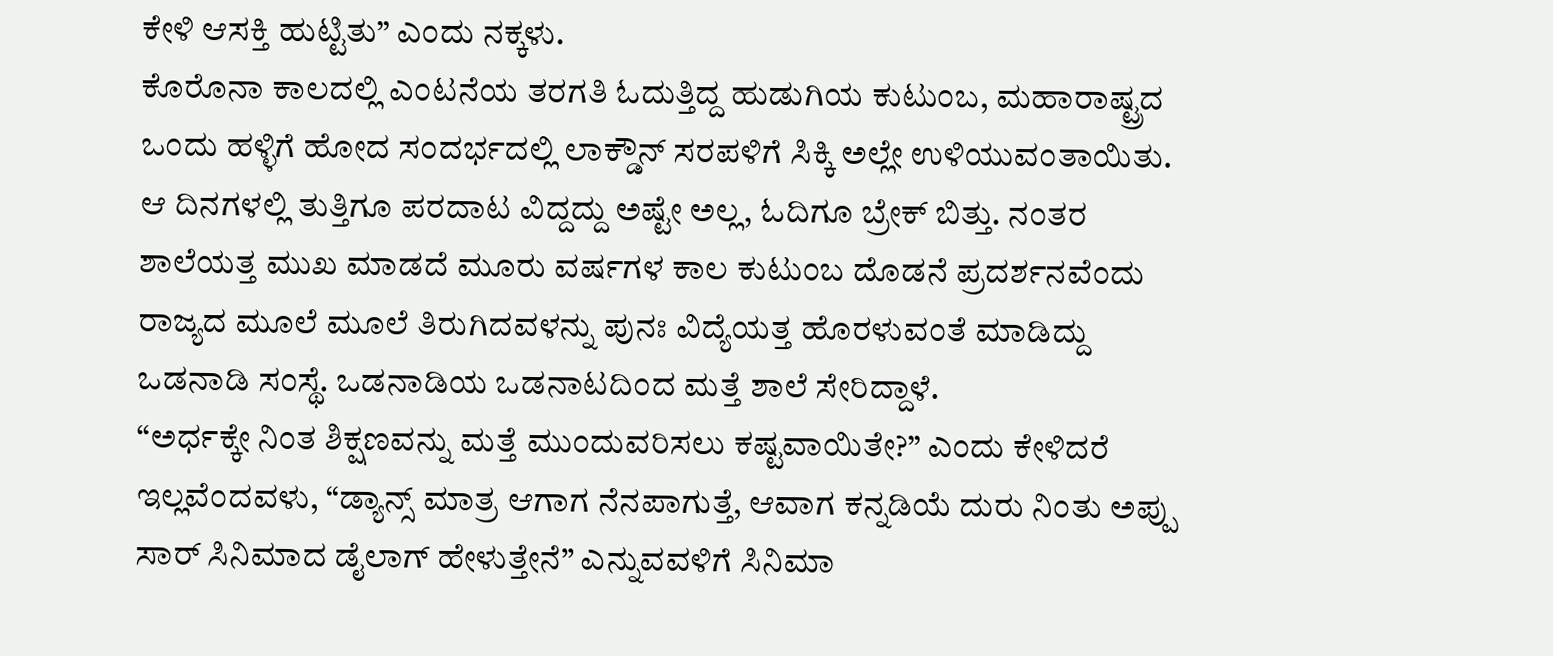ಕೇಳಿ ಆಸಕ್ತಿ ಹುಟ್ಟಿತು” ಎಂದು ನಕ್ಕಳು.
ಕೊರೊನಾ ಕಾಲದಲ್ಲಿ ಎಂಟನೆಯ ತರಗತಿ ಓದುತ್ತಿದ್ದ ಹುಡುಗಿಯ ಕುಟುಂಬ, ಮಹಾರಾಷ್ಟ್ರದ ಒಂದು ಹಳ್ಳಿಗೆ ಹೋದ ಸಂದರ್ಭದಲ್ಲಿ ಲಾಕ್ಡೌನ್ ಸರಪಳಿಗೆ ಸಿಕ್ಕಿ ಅಲ್ಲೇ ಉಳಿಯುವಂತಾಯಿತು. ಆ ದಿನಗಳಲ್ಲಿ ತುತ್ತಿಗೂ ಪರದಾಟ ವಿದ್ದದ್ದು ಅಷ್ಟೇ ಅಲ್ಲ, ಓದಿಗೂ ಬ್ರೇಕ್ ಬಿತ್ತು. ನಂತರ ಶಾಲೆಯತ್ತ ಮುಖ ಮಾಡದೆ ಮೂರು ವರ್ಷಗಳ ಕಾಲ ಕುಟುಂಬ ದೊಡನೆ ಪ್ರದರ್ಶನವೆಂದು ರಾಜ್ಯದ ಮೂಲೆ ಮೂಲೆ ತಿರುಗಿದವಳನ್ನು ಪುನಃ ವಿದ್ಯೆಯತ್ತ ಹೊರಳುವಂತೆ ಮಾಡಿದ್ದು ಒಡನಾಡಿ ಸಂಸ್ಥೆ. ಒಡನಾಡಿಯ ಒಡನಾಟದಿಂದ ಮತ್ತೆ ಶಾಲೆ ಸೇರಿದ್ದಾಳೆ.
“ಅರ್ಧಕ್ಕೇ ನಿಂತ ಶಿಕ್ಷಣವನ್ನು ಮತ್ತೆ ಮುಂದುವರಿಸಲು ಕಷ್ಟವಾಯಿತೇ?” ಎಂದು ಕೇಳಿದರೆ ಇಲ್ಲವೆಂದವಳು, “ಡ್ಯಾನ್ಸ್ ಮಾತ್ರ ಆಗಾಗ ನೆನಪಾಗುತ್ತೆ, ಆವಾಗ ಕನ್ನಡಿಯೆ ದುರು ನಿಂತು ಅಪ್ಪು ಸಾರ್ ಸಿನಿಮಾದ ಡೈಲಾಗ್ ಹೇಳುತ್ತೇನೆ” ಎನ್ನುವವಳಿಗೆ ಸಿನಿಮಾ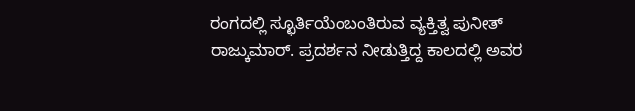ರಂಗದಲ್ಲಿ ಸ್ಛೂರ್ತಿಯೆಂಬಂತಿರುವ ವ್ಯಕ್ತಿತ್ವ ಪುನೀತ್ ರಾಜ್ಕುಮಾರ್. ಪ್ರದರ್ಶನ ನೀಡುತ್ತಿದ್ದ ಕಾಲದಲ್ಲಿ ಅವರ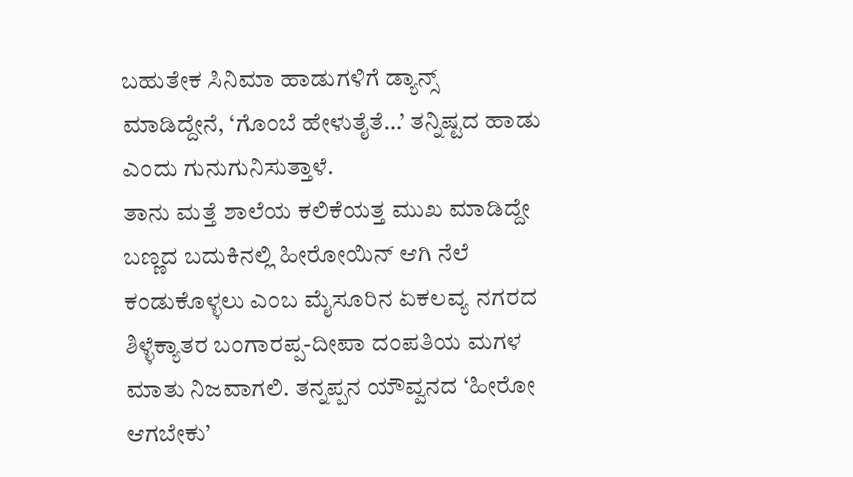ಬಹುತೇಕ ಸಿನಿಮಾ ಹಾಡುಗಳಿಗೆ ಡ್ಯಾನ್ಸ್ ಮಾಡಿದ್ದೇನೆ, ‘ಗೊಂಬೆ ಹೇಳುತೈತೆ…’ ತನ್ನಿಷ್ಟದ ಹಾಡು ಎಂದು ಗುನುಗುನಿಸುತ್ತಾಳೆ.
ತಾನು ಮತ್ತೆ ಶಾಲೆಯ ಕಲಿಕೆಯತ್ತ ಮುಖ ಮಾಡಿದ್ದೇ ಬಣ್ಣದ ಬದುಕಿನಲ್ಲಿ ಹೀರೋಯಿನ್ ಆಗಿ ನೆಲೆ ಕಂಡುಕೊಳ್ಳಲು ಎಂಬ ಮೈಸೂರಿನ ಏಕಲವ್ಯ ನಗರದ ಶಿಳ್ಳೆಕ್ಯಾತರ ಬಂಗಾರಪ್ಪ-ದೀಪಾ ದಂಪತಿಯ ಮಗಳ ಮಾತು ನಿಜವಾಗಲಿ. ತನ್ನಪ್ಪನ ಯೌವ್ವನದ ‘ಹೀರೋ ಆಗಬೇಕು’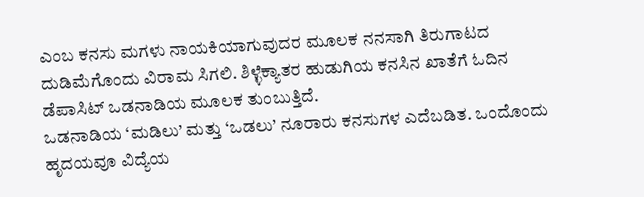ಎಂಬ ಕನಸು ಮಗಳು ನಾಯಕಿಯಾಗುವುದರ ಮೂಲಕ ನನಸಾಗಿ ತಿರುಗಾಟದ ದುಡಿಮೆಗೊಂದು ವಿರಾಮ ಸಿಗಲಿ. ಶಿಳ್ಳೆಕ್ಯಾತರ ಹುಡುಗಿಯ ಕನಸಿನ ಖಾತೆಗೆ ಓದಿನ ಡೆಪಾಸಿಟ್ ಒಡನಾಡಿಯ ಮೂಲಕ ತುಂಬುತ್ತಿದೆ.
ಒಡನಾಡಿಯ ‘ಮಡಿಲು’ ಮತ್ತು ‘ಒಡಲು’ ನೂರಾರು ಕನಸುಗಳ ಎದೆಬಡಿತ. ಒಂದೊಂದು ಹೃದಯವೂ ವಿದ್ಯೆಯ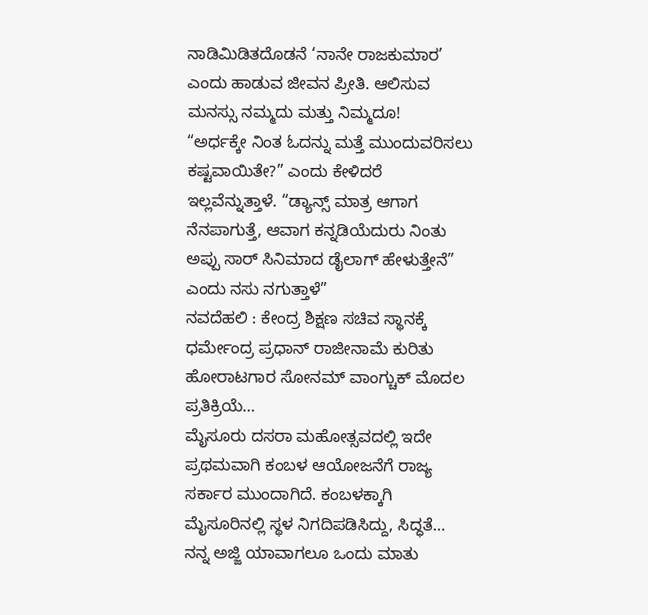ನಾಡಿಮಿಡಿತದೊಡನೆ ‘ನಾನೇ ರಾಜಕುಮಾರ’ ಎಂದು ಹಾಡುವ ಜೀವನ ಪ್ರೀತಿ. ಆಲಿಸುವ ಮನಸ್ಸು ನಮ್ಮದು ಮತ್ತು ನಿಮ್ಮದೂ!
“ಅರ್ಧಕ್ಕೇ ನಿಂತ ಓದನ್ನು ಮತ್ತೆ ಮುಂದುವರಿಸಲು ಕಷ್ಟವಾಯಿತೇ?” ಎಂದು ಕೇಳಿದರೆ ಇಲ್ಲವೆನ್ನುತ್ತಾಳೆ. “ಡ್ಯಾನ್ಸ್ ಮಾತ್ರ ಆಗಾಗ ನೆನಪಾಗುತ್ತೆ, ಆವಾಗ ಕನ್ನಡಿಯೆದುರು ನಿಂತು ಅಪ್ಪು ಸಾರ್ ಸಿನಿಮಾದ ಡೈಲಾಗ್ ಹೇಳುತ್ತೇನೆ” ಎಂದು ನಸು ನಗುತ್ತಾಳೆ”
ನವದೆಹಲಿ : ಕೇಂದ್ರ ಶಿಕ್ಷಣ ಸಚಿವ ಸ್ಥಾನಕ್ಕೆ ಧರ್ಮೇಂದ್ರ ಪ್ರಧಾನ್ ರಾಜೀನಾಮೆ ಕುರಿತು ಹೋರಾಟಗಾರ ಸೋನಮ್ ವಾಂಗ್ಚುಕ್ ಮೊದಲ ಪ್ರತಿಕ್ರಿಯೆ…
ಮೈಸೂರು ದಸರಾ ಮಹೋತ್ಸವದಲ್ಲಿ ಇದೇ ಪ್ರಥಮವಾಗಿ ಕಂಬಳ ಆಯೋಜನೆಗೆ ರಾಜ್ಯ ಸರ್ಕಾರ ಮುಂದಾಗಿದೆ. ಕಂಬಳಕ್ಕಾಗಿ ಮೈಸೂರಿನಲ್ಲಿ ಸ್ಥಳ ನಿಗದಿಪಡಿಸಿದ್ದು, ಸಿದ್ಧತೆ…
ನನ್ನ ಅಜ್ಜಿ ಯಾವಾಗಲೂ ಒಂದು ಮಾತು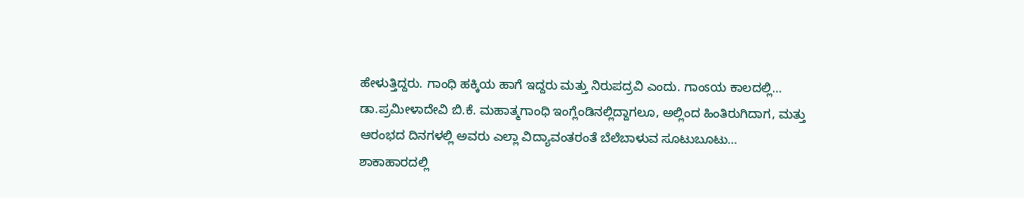ಹೇಳುತ್ತಿದ್ದರು. ಗಾಂಧಿ ಹಕ್ಕಿಯ ಹಾಗೆ ಇದ್ದರು ಮತ್ತು ನಿರುಪದ್ರವಿ ಎಂದು. ಗಾಂಽಯ ಕಾಲದಲ್ಲಿ…
ಡಾ.ಪ್ರಮೀಳಾದೇವಿ ಬಿ.ಕೆ. ಮಹಾತ್ಮಗಾಂಧಿ ಇಂಗ್ಲೆಂಡಿನಲ್ಲಿದ್ದಾಗಲೂ, ಅಲ್ಲಿಂದ ಹಿಂತಿರುಗಿದಾಗ, ಮತ್ತು ಆರಂಭದ ದಿನಗಳಲ್ಲಿ ಅವರು ಎಲ್ಲಾ ವಿದ್ಯಾವಂತರಂತೆ ಬೆಲೆಬಾಳುವ ಸೂಟುಬೂಟು…
ಶಾಕಾಹಾರದಲ್ಲಿ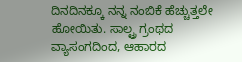ದಿನದಿನಕ್ಕೂ ನನ್ನ ನಂಬಿಕೆ ಹೆಚ್ಚುತ್ತಲೇ ಹೋಯಿತು. ಸಾಲ್ಟ್ರ ಗ್ರಂಥದ ವ್ಯಾಸಂಗದಿಂದ, ಆಹಾರದ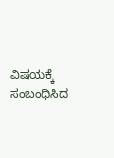ವಿಷಯಕ್ಕೆ ಸಂಬಂಧಿಸಿದ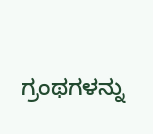ಗ್ರಂಥಗಳನ್ನು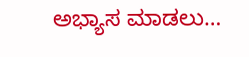ಅಭ್ಯಾಸ ಮಾಡಲು…